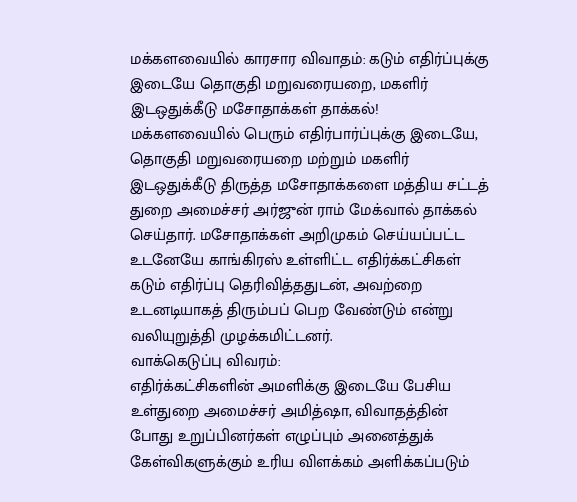மக்களவையில் காரசார விவாதம்: கடும் எதிர்ப்புக்கு இடையே தொகுதி மறுவரையறை, மகளிர் இடஒதுக்கீடு மசோதாக்கள் தாக்கல்!
மக்களவையில் பெரும் எதிர்பார்ப்புக்கு இடையே, தொகுதி மறுவரையறை மற்றும் மகளிர் இடஒதுக்கீடு திருத்த மசோதாக்களை மத்திய சட்டத் துறை அமைச்சர் அர்ஜுன் ராம் மேக்வால் தாக்கல் செய்தார். மசோதாக்கள் அறிமுகம் செய்யப்பட்ட உடனேயே காங்கிரஸ் உள்ளிட்ட எதிர்க்கட்சிகள் கடும் எதிர்ப்பு தெரிவித்ததுடன், அவற்றை உடனடியாகத் திரும்பப் பெற வேண்டும் என்று வலியுறுத்தி முழக்கமிட்டனர்.
வாக்கெடுப்பு விவரம்:
எதிர்க்கட்சிகளின் அமளிக்கு இடையே பேசிய உள்துறை அமைச்சர் அமித்ஷா, விவாதத்தின் போது உறுப்பினர்கள் எழுப்பும் அனைத்துக் கேள்விகளுக்கும் உரிய விளக்கம் அளிக்கப்படும்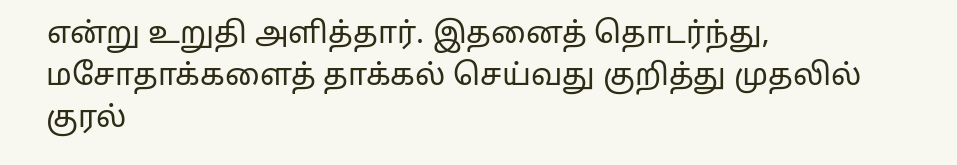என்று உறுதி அளித்தார். இதனைத் தொடர்ந்து, மசோதாக்களைத் தாக்கல் செய்வது குறித்து முதலில் குரல்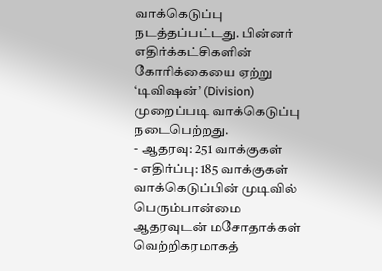வாக்கெடுப்பு நடத்தப்பட்டது. பின்னர் எதிர்க்கட்சிகளின் கோரிக்கையை ஏற்று ‘டிவிஷன்’ (Division) முறைப்படி வாக்கெடுப்பு நடைபெற்றது.
- ஆதரவு: 251 வாக்குகள்
- எதிர்ப்பு: 185 வாக்குகள்
வாக்கெடுப்பின் முடிவில் பெரும்பான்மை ஆதரவுடன் மசோதாக்கள் வெற்றிகரமாகத்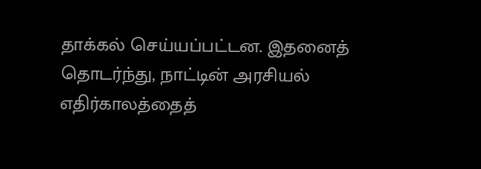தாக்கல் செய்யப்பட்டன. இதனைத் தொடர்ந்து, நாட்டின் அரசியல் எதிர்காலத்தைத்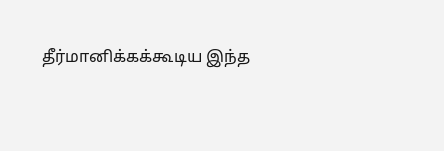தீர்மானிக்கக்கூடிய இந்த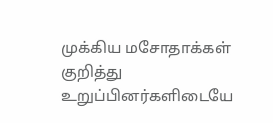முக்கிய மசோதாக்கள் குறித்து உறுப்பினர்களிடையே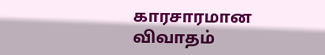காரசாரமான விவாதம்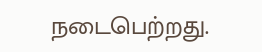நடைபெற்றது.